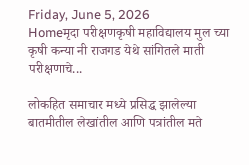Friday, June 5, 2026
Homeमृदा परीक्षणकृषी महाविद्यालय मुल च्या कृषी कन्या नी राजगड येथे सांगितले माती परीक्षणाचे...

लोकहित समाचार मध्ये प्रसिद्ध झालेल्या बातमीतील लेखांतील आणि पत्रांतील मते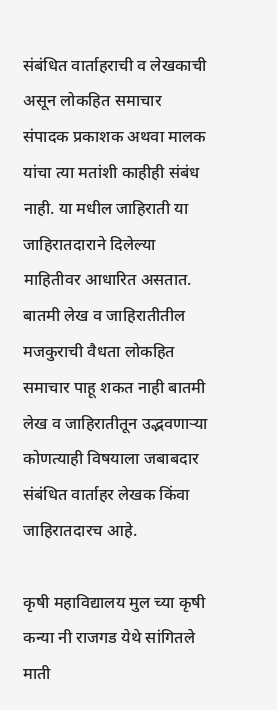संबंधित वार्ताहराची व लेखकाची असून लोकहित समाचार संपादक प्रकाशक अथवा मालक यांचा त्या मतांशी काहीही संबंध नाही. या मधील जाहिराती या जाहिरातदाराने दिलेल्या माहितीवर आधारित असतात. बातमी लेख व जाहिरातीतील मजकुराची वैधता लोकहित समाचार पाहू शकत नाही बातमी लेख व जाहिरातीतून उद्भवणाऱ्या कोणत्याही विषयाला जबाबदार संबंधित वार्ताहर लेखक किंवा जाहिरातदारच आहे.

कृषी महाविद्यालय मुल च्या कृषी कन्या नी राजगड येथे सांगितले माती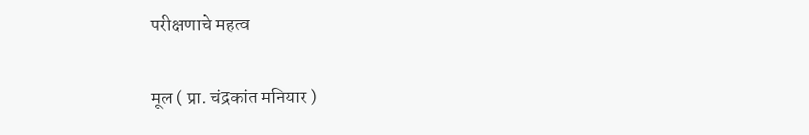परीक्षणाचे महत्व

मूल ( प्रा. चंद्रकांत मनियार )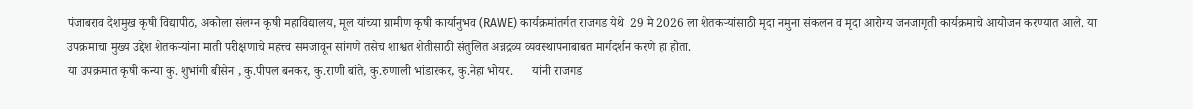पंजाबराव देशमुख कृषी विद्यापीठ, अकोला संलग्न कृषी महाविद्यालय, मूल यांच्या ग्रामीण कृषी कार्यानुभव (RAWE) कार्यक्रमांतर्गत राजगड येथे  29 मे 2026 ला शेतकऱ्यांसाठी मृदा नमुना संकलन व मृदा आरोग्य जनजागृती कार्यक्रमाचे आयोजन करण्यात आले. या उपक्रमाचा मुख्य उद्देश शेतकऱ्यांना माती परीक्षणाचे महत्त्व समजावून सांगणे तसेच शाश्वत शेतीसाठी संतुलित अन्नद्रव्य व्यवस्थापनाबाबत मार्गदर्शन करणे हा होता.
या उपक्रमात कृषी कन्या कु. शुभांगी बीसेन , कु.पीपल बनकर, कु.राणी बांते, कु.रुणाली भांडारकर, कु.नेहा भोयर.      यांनी राजगड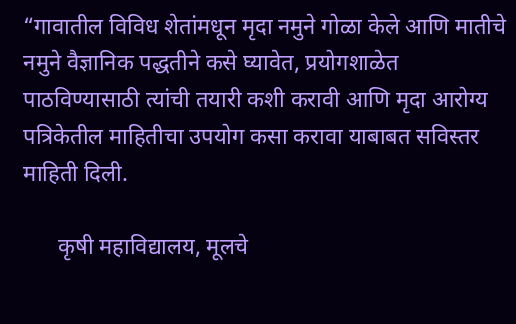“गावातील विविध शेतांमधून मृदा नमुने गोळा केले आणि मातीचे नमुने वैज्ञानिक पद्धतीने कसे घ्यावेत, प्रयोगशाळेत पाठविण्यासाठी त्यांची तयारी कशी करावी आणि मृदा आरोग्य पत्रिकेतील माहितीचा उपयोग कसा करावा याबाबत सविस्तर माहिती दिली.

      कृषी महाविद्यालय, मूलचे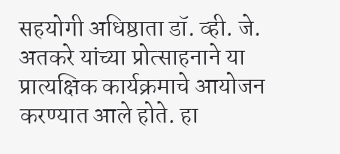सहयोगी अधिष्ठाता डॉ. व्ही. जे. अतकरे यांच्या प्रोत्साहनाने या प्रात्यक्षिक कार्यक्रमाचे आयोजन करण्यात आले होते. हा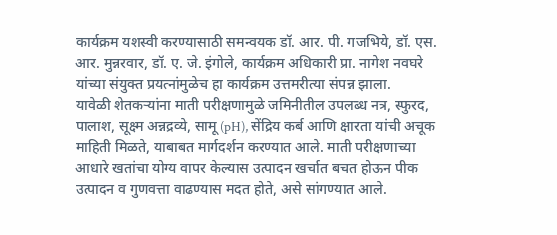कार्यक्रम यशस्वी करण्यासाठी समन्वयक डॉ. आर. पी. गजभिये, डॉ. एस. आर. मुन्नरवार, डॉ. ए. जे. इंगोले, कार्यक्रम अधिकारी प्रा. नागेश नवघरे यांच्या संयुक्त प्रयत्नांमुळेच हा कार्यक्रम उत्तमरीत्या संपन्न झाला.
यावेळी शेतकऱ्यांना माती परीक्षणामुळे जमिनीतील उपलब्ध नत्र, स्फुरद, पालाश, सूक्ष्म अन्नद्रव्ये, सामू (pH), सेंद्रिय कर्ब आणि क्षारता यांची अचूक माहिती मिळते, याबाबत मार्गदर्शन करण्यात आले. माती परीक्षणाच्या आधारे खतांचा योग्य वापर केल्यास उत्पादन खर्चात बचत होऊन पीक उत्पादन व गुणवत्ता वाढण्यास मदत होते, असे सांगण्यात आले.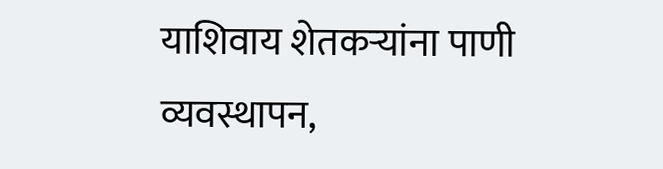याशिवाय शेतकऱ्यांना पाणी व्यवस्थापन,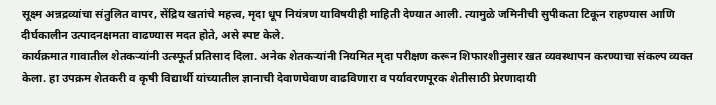सूक्ष्म अन्नद्रव्यांचा संतुलित वापर, सेंद्रिय खतांचे महत्त्व, मृदा धूप नियंत्रण याविषयीही माहिती देण्यात आली. त्यामुळे जमिनीची सुपीकता टिकून राहण्यास आणि दीर्घकालीन उत्पादनक्षमता वाढण्यास मदत होते, असे स्पष्ट केले.
कार्यक्रमात गावातील शेतकऱ्यांनी उत्स्फूर्त प्रतिसाद दिला. अनेक शेतकऱ्यांनी नियमित मृदा परीक्षण करून शिफारशीनुसार खत व्यवस्थापन करण्याचा संकल्प व्यक्त केला. हा उपक्रम शेतकरी व कृषी विद्यार्थी यांच्यातील ज्ञानाची देवाणघेवाण वाढविणारा व पर्यावरणपूरक शेतीसाठी प्रेरणादायी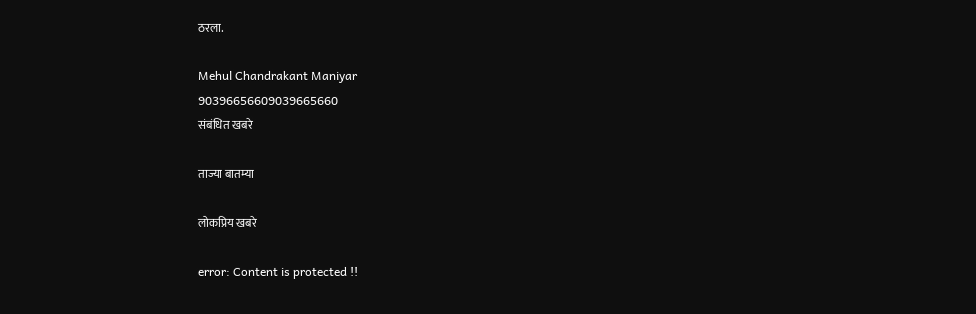ठरला.

Mehul Chandrakant Maniyar
90396656609039665660
संबंधित खबरे

ताज्या बातम्या

लोकप्रिय खबरे

error: Content is protected !!